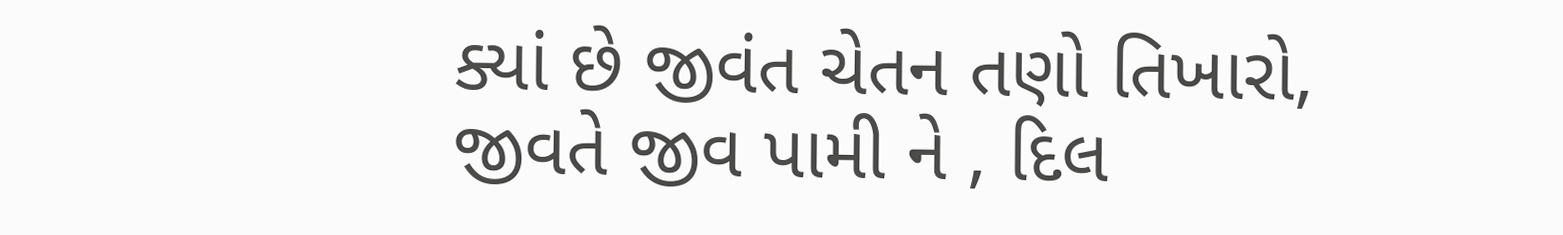ક્યાં છે જીવંત ચેતન તણો તિખારો,
જીવતે જીવ પામી ને , દિલ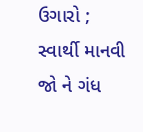ઉગારો ;
સ્વાર્થી માનવી જો ને ગંધ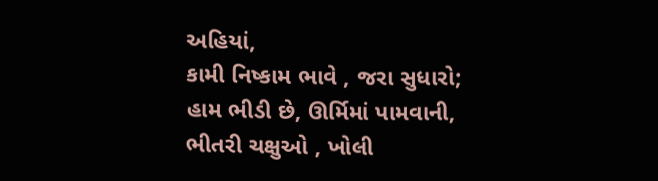અહિયાં,
કામી નિષ્કામ ભાવે , જરા સુધારો;
હામ ભીડી છે, ઊર્મિમાં પામવાની,
ભીતરી ચક્ષુઓ , ખોલી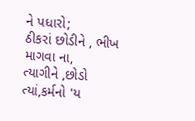ને પધારો;
ઠીકરાં છોડીને , ભીખ માગવા ના,
ત્યાગીને ,છોડો ત્યાં,કર્મનો 'ય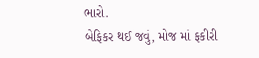ભારો.
બેફિકર થઈ જવું, મોજ માં ફકીરી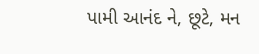પામી આનંદ ને, છૂટે, મન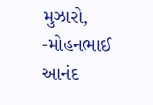મુઝારો,
-મોહનભાઈ આનંદ